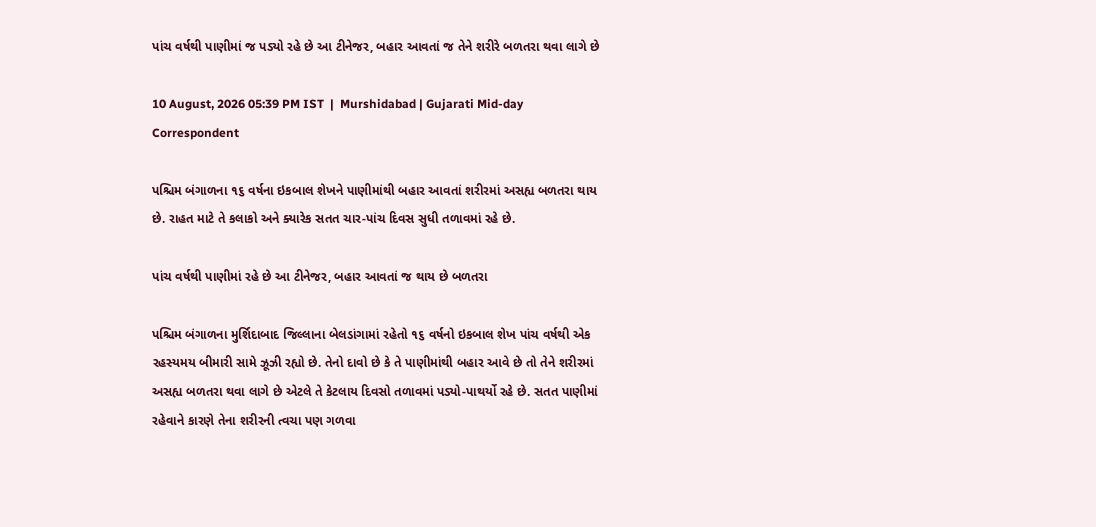પાંચ વર્ષથી પાણીમાં જ પડ્યો રહે છે આ ટીનેજર, બહાર આવતાં જ તેને શરીરે બળતરા થવા લાગે છે

10 August, 2026 05:39 PM IST  |  Murshidabad | Gujarati Mid-day Correspondent

પશ્ચિમ બંગાળના ૧૬ વર્ષના ઇકબાલ શેખને પાણીમાંથી બહાર આવતાં શરીરમાં અસહ્ય બળતરા થાય છે. રાહત માટે તે કલાકો અને ક્યારેક સતત ચાર-પાંચ દિવસ સુધી તળાવમાં રહે છે.

પાંચ વર્ષથી પાણીમાં રહે છે આ ટીનેજર, બહાર આવતાં જ થાય છે બળતરા

પશ્ચિમ બંગાળના મુર્શિદાબાદ જિલ્લાના બેલડાંગામાં રહેતો ૧૬ વર્ષનો ઇકબાલ શેખ પાંચ વર્ષથી એક રહસ્યમય બીમારી સામે ઝૂઝી રહ્યો છે. તેનો દાવો છે કે તે પાણીમાંથી બહાર આવે છે તો તેને શરીરમાં અસહ્ય બળતરા થવા લાગે છે એટલે તે કેટલાય દિવસો તળાવમાં પડ્યો-પાથર્યો રહે છે. સતત પાણીમાં રહેવાને કારણે તેના શરીરની ત્વચા પણ ગળવા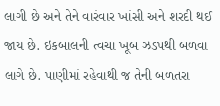લાગી છે અને તેને વારંવાર ખાંસી અને શરદી થઈ જાય છે. ઇકબાલની ત્વચા ખૂબ ઝડપથી બળવા લાગે છે. પાણીમાં રહેવાથી જ તેની બળતરા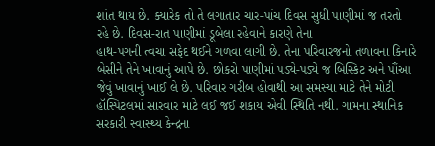શાંત થાય છે. ક્યારેક તો તે લગાતાર ચાર-પાંચ દિવસ સુધી પાણીમાં જ તરતો રહે છે. દિવસ-રાત પાણીમાં ડૂબેલા રહેવાને કારણે તેના
હાથ-પગની ત્વચા સફેદ થઈને ગળવા લાગી છે. તેના પરિવારજનો તળાવના કિનારે બેસીને તેને ખાવાનું આપે છે. છોકરો પાણીમાં પડ્યે-પડ્યે જ બિસ્કિટ અને પૌંઆ જેવું ખાવાનું ખાઈ લે છે. પરિવાર ગરીબ હોવાથી આ સમસ્યા માટે તેને મોટી હૉસ્પિટલમાં સારવાર માટે લઈ જઈ શકાય એવી સ્થિતિ નથી. ગામના સ્થાનિક સરકારી સ્વાસ્થ્ય કેન્દ્રના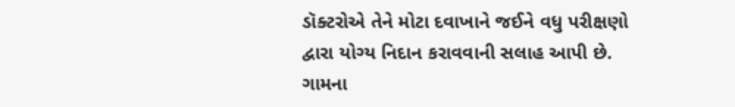ડૉક્ટરોએ તેને મોટા દવાખાને જઈને વધુ પરીક્ષણો દ્વારા યોગ્ય નિદાન કરાવવાની સલાહ આપી છે. ગામના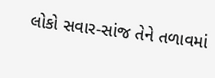લોકો સવાર-સાંજ તેને તળાવમાં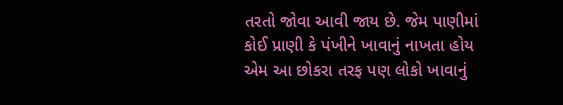તરતો જોવા આવી જાય છે. જેમ પાણીમાં કોઈ પ્રાણી કે પંખીને ખાવાનું નાખતા હોય એમ આ છોકરા તરફ પણ લોકો ખાવાનું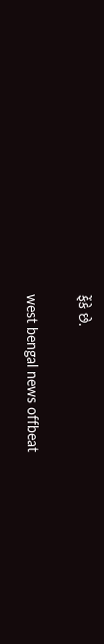ફેંકે છે.

west bengal news offbeat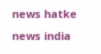news hatke news india